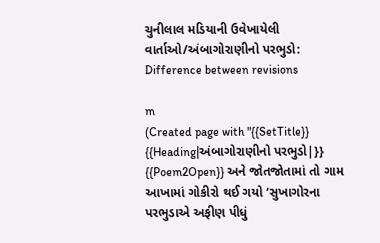ચુનીલાલ મડિયાની ઉવેખાયેલી વાર્તાઓ/અંબાગોરાણીનો પરભુડો: Difference between revisions

m
(Created page with "{{SetTitle}} {{Heading|અંબાગોરાણીનો પરભુડો|}} {{Poem2Open}} અને જોતજોતામાં તો ગામ આખામાં ગોકીરો થઈ ગયો ‘સુખાગોરના પરભુડાએ અફીણ પીધું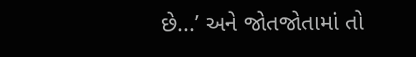છે...’ અને જોતજોતામાં તો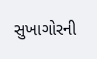સુખાગોરની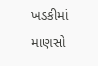ખડકીમાં માણસો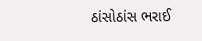ઠાંસોઠાંસ ભરાઈ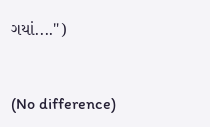ગયાં....")


(No difference)